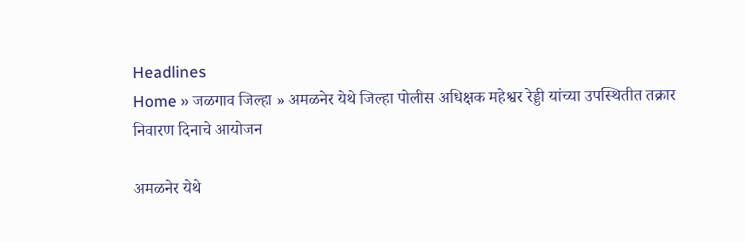Headlines
Home » जळगाव जिल्हा » अमळनेर येथे जिल्हा पोलीस अधिक्षक महेश्वर रेड्डी यांच्या उपस्थितीत तक्रार निवारण दिनाचे आयोजन

अमळनेर येथे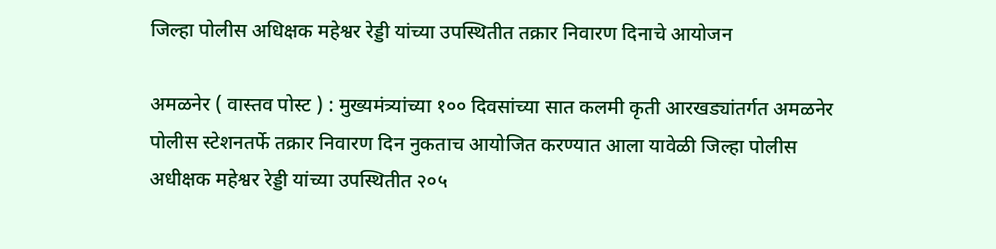जिल्हा पोलीस अधिक्षक महेश्वर रेड्डी यांच्या उपस्थितीत तक्रार निवारण दिनाचे आयोजन

अमळनेर ( वास्तव पोस्ट ) : मुख्यमंत्र्यांच्या १०० दिवसांच्या सात कलमी कृती आरखड्यांतर्गत अमळनेर पोलीस स्टेशनतर्फे तक्रार निवारण दिन नुकताच आयोजित करण्यात आला यावेळी जिल्हा पोलीस अधीक्षक महेश्वर रेड्डी यांच्या उपस्थितीत २०५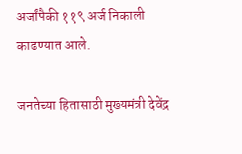अर्जांपैकी ११९ अर्ज निकाली काढण्यात आले.

जनतेच्या हितासाठी मुख्यमंत्री देवेंद्र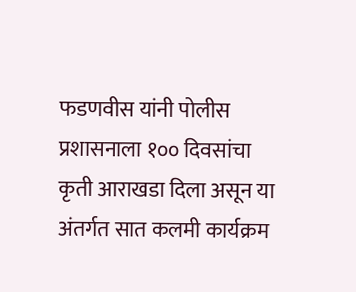फडणवीस यांनी पोलीस प्रशासनाला १०० दिवसांचा कृती आराखडा दिला असून या अंतर्गत सात कलमी कार्यक्रम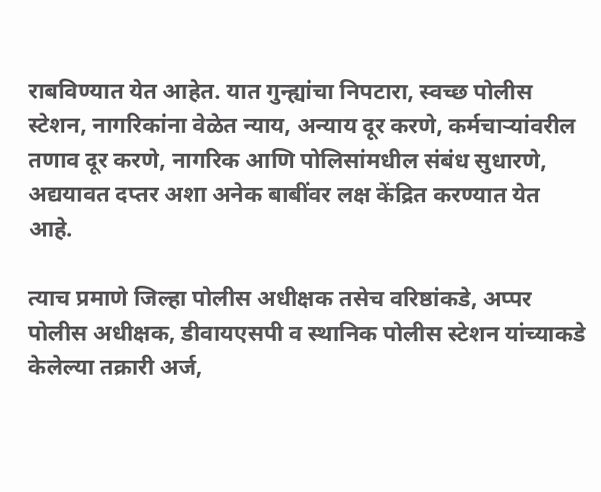राबविण्यात येत आहेत. यात गुन्ह्यांचा निपटारा, स्वच्छ पोलीस स्टेशन, नागरिकांना वेळेत न्याय, अन्याय दूर करणे, कर्मचाऱ्यांवरील तणाव दूर करणे, नागरिक आणि पोलिसांमधील संबंध सुधारणे, अद्ययावत दप्तर अशा अनेक बाबींवर लक्ष केंद्रित करण्यात येत आहे.

त्याच प्रमाणे जिल्हा पोलीस अधीक्षक तसेच वरिष्ठांकडे, अप्पर पोलीस अधीक्षक, डीवायएसपी व स्थानिक पोलीस स्टेशन यांच्याकडे केलेल्या तक्रारी अर्ज,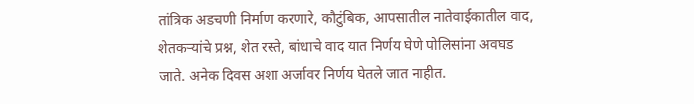तांत्रिक अडचणी निर्माण करणारे, कौटुंबिक, आपसातील नातेवाईकातील वाद, शेतकऱ्यांचे प्रश्न, शेत रस्ते, बांधाचे वाद यात निर्णय घेणे पोलिसांना अवघड जाते. अनेक दिवस अशा अर्जावर निर्णय घेतले जात नाहीत.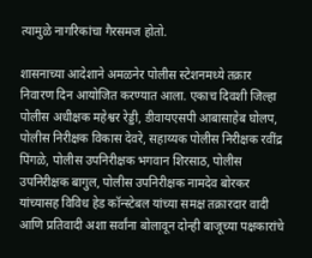त्यामुळे नागरिकांचा गैरसमज होतो.

शासनाच्या आदेशाने अमळनेर पोलीस स्टेशनमध्ये तक्रार निवारण दिन आयोजित करण्यात आला. एकाच दिवशी जिल्हा पोलीस अधीक्षक महेश्वर रेड्डी, डीवायएसपी आबासाहेब घोलप, पोलीस निरीक्षक विकास देवरे, सहाय्यक पोलीस निरीक्षक रवींद्र पिंगळे, पोलीस उपनिरीक्षक भगवान शिरसाठ, पोलीस उपनिरीक्षक बागुल, पोलीस उपनिरीक्षक नामदेव बोरकर यांच्यासह विविध हेड कॉन्स्टेबल यांच्या समक्ष तक्रारदार वादी आणि प्रतिवादी अशा सर्वांना बोलावून दोन्ही बाजूच्या पक्षकारांचे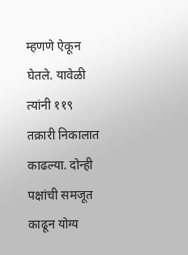म्हणणे ऐकून घेतले. यावेळी त्यांनी ११९ तक्रारी निकालात काढल्या. दोन्ही पक्षांची समजूत काढून योग्य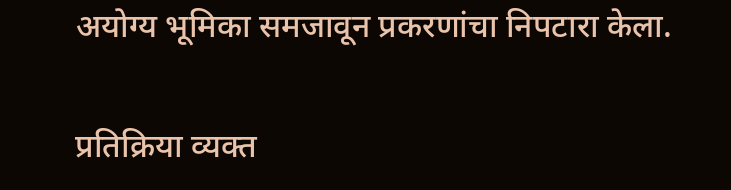अयोग्य भूमिका समजावून प्रकरणांचा निपटारा केला.

प्रतिक्रिया व्यक्त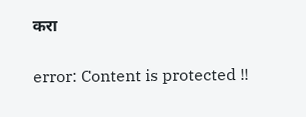करा

error: Content is protected !!